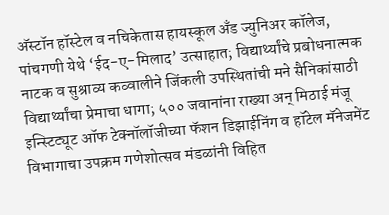अ‍ॅस्टॉन हॉस्टेल व नचिकेतास हायस्कूल अँड ज्युनिअर कॉलेज, पांचगणी येथे ‘ईद-ए-मिलाद’ उत्साहात; विद्यार्थ्यांचे प्रबोधनात्मक नाटक व सुश्राव्य कव्वालीने जिंकली उपस्थितांची मने सैनिकांसाठी विद्यार्थ्यांचा प्रेमाचा धागा; ५०० जवानांना राख्या अन् मिठाई मंजू इन्स्टिट्यूट ऑफ टेक्नॉलॉजीच्या फॅशन डिझाईनिंग व हॉटेल मॅनेजमेंट विभागाचा उपक्रम गणेशोत्सव मंडळांनी विहित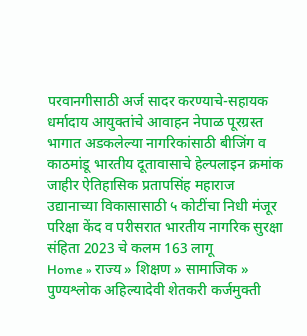परवानगीसाठी अर्ज सादर करण्याचे-सहायक धर्मादाय आयुक्तांचे आवाहन नेपाळ पूरग्रस्त भागात अडकलेल्या नागरिकांसाठी बीजिंग व काठमांडू भारतीय दूतावासाचे हेल्पलाइन क्रमांक जाहीर ऐतिहासिक प्रतापसिंह महाराज उद्यानाच्या विकासासाठी ५ कोटींचा निधी मंजूर परिक्षा केंद व परीसरात भारतीय नागरिक सुरक्षा संहिता 2023 चे कलम 163 लागू
Home » राज्य » शिक्षण » सामाजिक » पुण्यश्लोक अहिल्यादेवी शेतकरी कर्जमुक्ती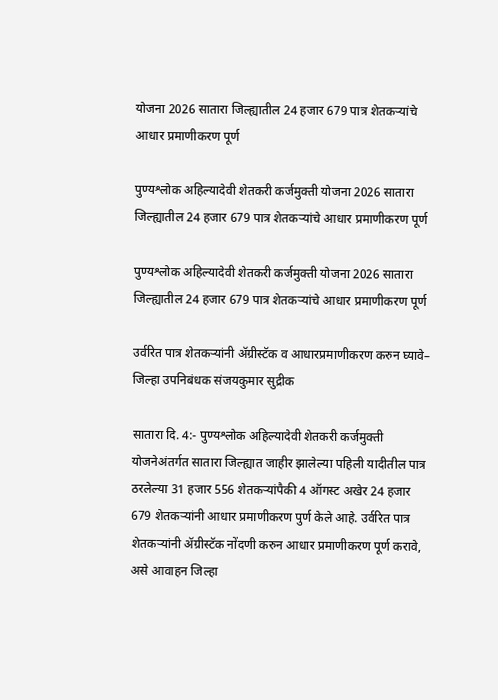योजना 2026 सातारा जिल्ह्यातील 24 हजार 679 पात्र शेतकऱ्यांचे आधार प्रमाणीकरण पूर्ण

पुण्यश्लोक अहिल्यादेवी शेतकरी कर्जमुक्ती योजना 2026 सातारा जिल्ह्यातील 24 हजार 679 पात्र शेतकऱ्यांचे आधार प्रमाणीकरण पूर्ण

पुण्यश्लोक अहिल्यादेवी शेतकरी कर्जमुक्ती योजना 2026 सातारा जिल्ह्यातील 24 हजार 679 पात्र शेतकऱ्यांचे आधार प्रमाणीकरण पूर्ण

उर्वरित पात्र शेतकऱ्यांनी ॲग्रीस्टॅक व आधारप्रमाणीकरण करुन घ्यावे– जिल्हा उपनिबंधक संजयकुमार सुद्रीक

सातारा दि. 4:- पुण्यश्लोक अहिल्यादेवी शेतकरी कर्जमुक्ती योजनेअंतर्गत सातारा जिल्ह्यात जाहीर झालेल्या पहिली यादीतील पात्र ठरलेल्या 31 हजार 556 शेतकऱ्यांपैकी 4 ऑगस्ट अखेर 24 हजार 679 शेतकऱ्यांनी आधार प्रमाणीकरण पुर्ण केले आहे. उर्वरित पात्र शेतकऱ्यांनी ॲग्रीस्टॅक नोंदणी करुन आधार प्रमाणीकरण पूर्ण करावे, असे आवाहन जिल्हा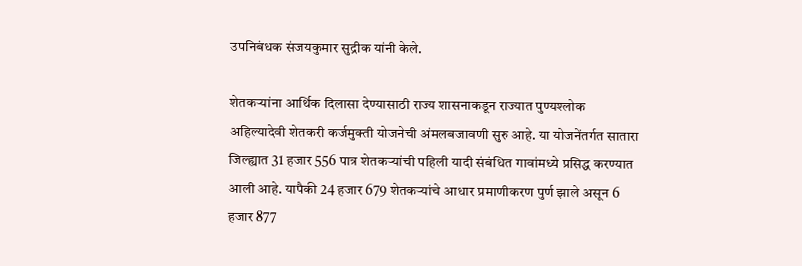उपनिबंधक संजयकुमार सुद्रीक यांनी केले.

शेतकऱ्यांना आर्थिक दिलासा देण्यासाठी राज्य शासनाकडून राज्यात पुण्यश्लोक अहिल्यादेवी शेतकरी कर्जमुक्ती योजनेची अंमलबजावणी सुरु आहे. या योजनेंतर्गत सातारा जिल्ह्यात 31 हजार 556 पात्र शेतकऱ्यांची पहिली यादी संबंधित गावांमध्ये प्रसिद्ध करण्यात आली आहे. यापैकी 24 हजार 679 शेतकऱ्यांचे आधार प्रमाणीकरण पुर्ण झाले असून 6 हजार 877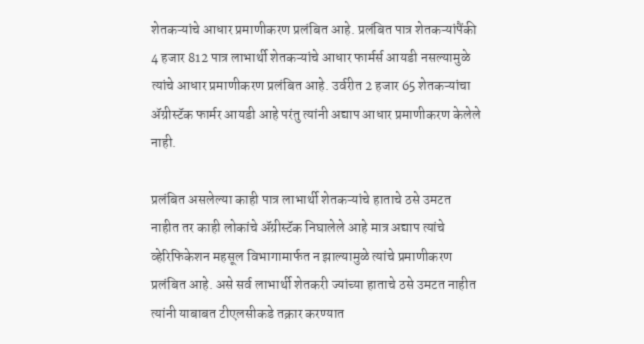शेतकऱ्यांचे आधार प्रमाणीकरण प्रलंबित आहे. प्रलंबित पात्र शेतकऱ्यांपैंकी 4 हजार 812 पात्र लाभार्थी शेतकऱ्यांचे आधार फार्मर्स आयडी नसल्यामुळे त्यांचे आधार प्रमाणीकरण प्रलंबित आहे. उर्वरीत 2 हजार 65 शेतकऱ्यांचा ॲग्रीस्टॅक फार्मर आयडी आहे परंतु त्यांनी अद्याप आधार प्रमाणीकरण केलेले नाही.

प्रलंबित असलेल्या काही पात्र लाभार्थी शेतकऱ्यांचे हाताचे ठसे उमटत नाहीत तर काही लोकांचे ॲग्रीस्टॅक निघालेले आहे मात्र अद्याप त्यांचे व्हेरिफिकेशन महसूल विभागामार्फत न झाल्यामुळे त्यांचे प्रमाणीकरण प्रलंबित आहे. असे सर्व लाभार्थी शेतकरी ज्यांच्या हाताचे ठसे उमटत नाहीत त्यांनी याबाबत टीएलसीकडे तक्रार करण्यात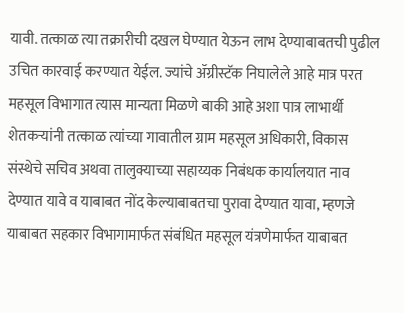यावी. तत्काळ त्या तक्रारीची दखल घेण्यात येऊन लाभ देण्याबाबतची पुढील उचित कारवाई करण्यात येईल. ज्यांचे ॲग्रीस्टॅक निघालेले आहे मात्र परत महसूल विभागात त्यास मान्यता मिळणे बाकी आहे अशा पात्र लाभार्थी शेतकऱ्यांनी तत्काळ त्यांच्या गावातील ग्राम महसूल अधिकारी, विकास संस्थेचे सचिव अथवा तालुक्याच्या सहाय्यक निबंधक कार्यालयात नाव देण्यात यावे व याबाबत नोंद केल्याबाबतचा पुरावा देण्यात यावा, म्हणजे याबाबत सहकार विभागामार्फत संबंधित महसूल यंत्रणेमार्फत याबाबत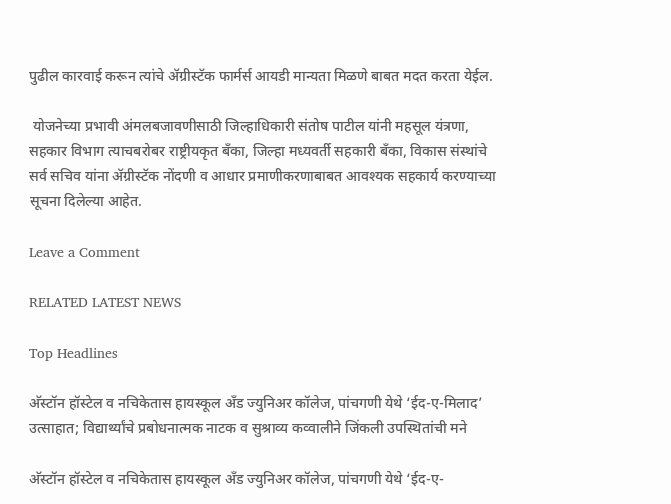पुढील कारवाई करून त्यांचे ॲग्रीस्टॅक फार्मर्स आयडी मान्यता मिळणे बाबत मदत करता येईल.

 योजनेच्या प्रभावी अंमलबजावणीसाठी जिल्हाधिकारी संतोष पाटील यांनी महसूल यंत्रणा, सहकार विभाग त्याचबरोबर राष्ट्रीयकृत बँका, जिल्हा मध्यवर्ती सहकारी बँका, विकास संस्थांचे सर्व सचिव यांना ॲग्रीस्टॅक नोंदणी व आधार प्रमाणीकरणाबाबत आवश्यक सहकार्य करण्याच्या सूचना दिलेल्या आहेत.

Leave a Comment

RELATED LATEST NEWS

Top Headlines

अ‍ॅस्टॉन हॉस्टेल व नचिकेतास हायस्कूल अँड ज्युनिअर कॉलेज, पांचगणी येथे ‘ईद-ए-मिलाद’ उत्साहात; विद्यार्थ्यांचे प्रबोधनात्मक नाटक व सुश्राव्य कव्वालीने जिंकली उपस्थितांची मने

अ‍ॅस्टॉन हॉस्टेल व नचिकेतास हायस्कूल अँड ज्युनिअर कॉलेज, पांचगणी येथे ‘ईद-ए-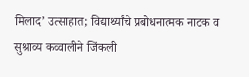मिलाद’ उत्साहात; विद्यार्थ्यांचे प्रबोधनात्मक नाटक व सुश्राव्य कव्वालीने जिंकली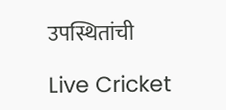उपस्थितांची

Live Cricket